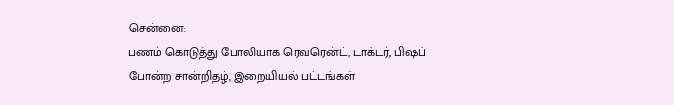சென்னை:
பணம் கொடுத்து போலியாக ரெவரென்ட், டாக்டர், பிஷப் போன்ற சான்றிதழ், இறையியல் பட்டங்கள்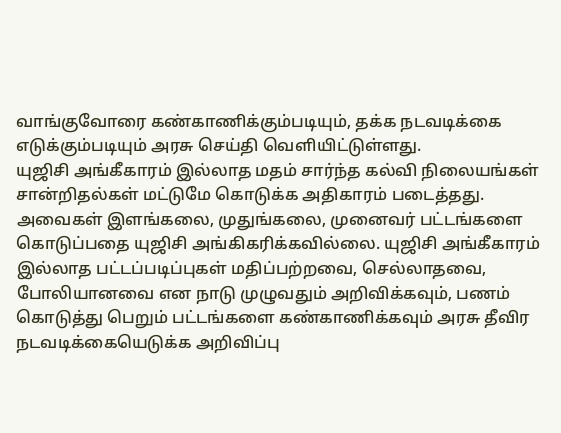வாங்குவோரை கண்காணிக்கும்படியும், தக்க நடவடிக்கை எடுக்கும்படியும் அரசு செய்தி வெளியிட்டுள்ளது.
யுஜிசி அங்கீகாரம் இல்லாத மதம் சார்ந்த கல்வி நிலையங்கள் சான்றிதல்கள் மட்டுமே கொடுக்க அதிகாரம் படைத்தது. அவைகள் இளங்கலை, முதுங்கலை, முனைவர் பட்டங்களை கொடுப்பதை யுஜிசி அங்கிகரிக்கவில்லை. யுஜிசி அங்கீகாரம் இல்லாத பட்டப்படிப்புகள் மதிப்பற்றவை, செல்லாதவை, போலியானவை என நாடு முழுவதும் அறிவிக்கவும், பணம் கொடுத்து பெறும் பட்டங்களை கண்காணிக்கவும் அரசு தீவிர நடவடிக்கையெடுக்க அறிவிப்பு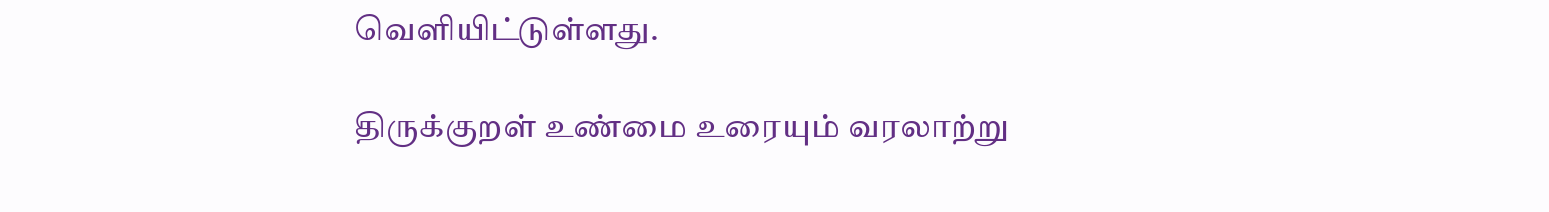வெளியிட்டுள்ளது.

திருக்குறள் உண்மை உரையும் வரலாற்று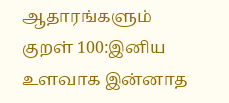ஆதாரங்களும்
குறள் 100:இனிய உளவாக இன்னாத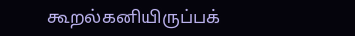கூறல்கனியிருப்பக்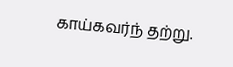காய்கவர்ந் தற்று.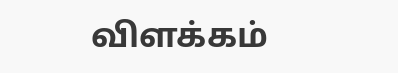விளக்கம்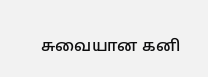சுவையான கனி